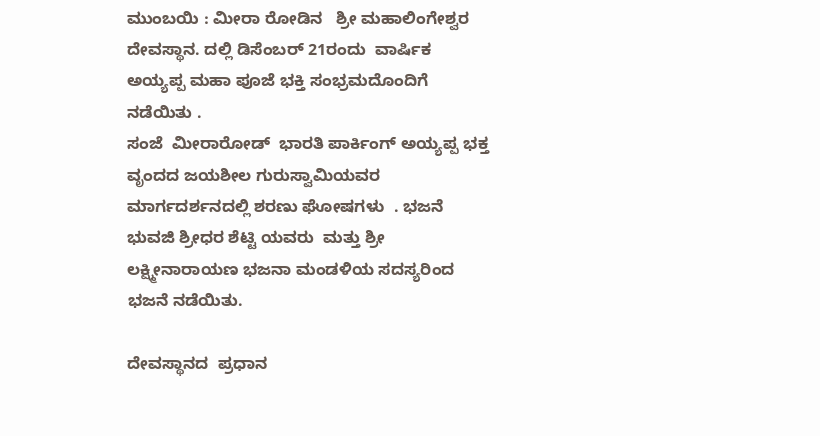ಮುಂಬಯಿ : ಮೀರಾ ರೋಡಿನ   ಶ್ರೀ ಮಹಾಲಿಂಗೇಶ್ವರ  ದೇವಸ್ಥಾನ. ದಲ್ಲಿ ಡಿಸೆಂಬರ್ 21ರಂದು  ವಾರ್ಷಿಕ ಅಯ್ಯಪ್ಪ ಮಹಾ ಪೂಜೆ ಭಕ್ತಿ ಸಂಭ್ರಮದೊಂದಿಗೆ  ನಡೆಯಿತು .
ಸಂಜೆ  ಮೀರಾರೋಡ್  ಭಾರತಿ ಪಾರ್ಕಿಂಗ್ ಅಯ್ಯಪ್ಪ ಭಕ್ತ ವೃಂದದ ಜಯಶೀಲ ಗುರುಸ್ವಾಮಿಯವರ ಮಾರ್ಗದರ್ಶನದಲ್ಲಿ ಶರಣು ಘೋಷಗಳು  . ಭಜನೆ ಭುವಜಿ ಶ್ರೀಧರ ಶೆಟ್ಟಿ ಯವರು  ಮತ್ತು ಶ್ರೀ ಲಕ್ಷ್ಮೀನಾರಾಯಣ ಭಜನಾ ಮಂಡಳಿಯ ಸದಸ್ಯರಿಂದ ಭಜನೆ ನಡೆಯಿತು.

ದೇವಸ್ಥಾನದ  ಪ್ರಧಾನ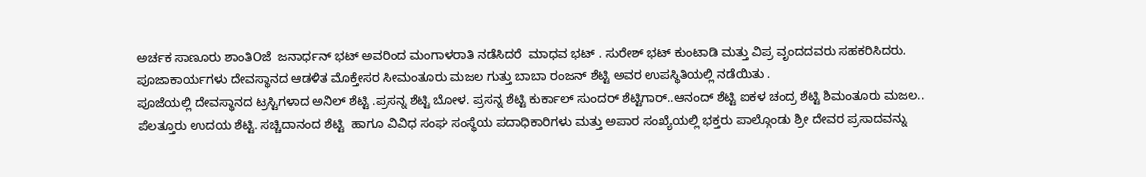ಅರ್ಚಕ ಸಾಣೂರು ಶಾಂತಿOಜೆ  ಜನಾರ್ಧನ್ ಭಟ್ ಅವರಿಂದ ಮಂಗಾಳರಾತಿ ನಡೆಸಿದರೆ  ಮಾಧವ ಭಟ್ . ಸುರೇಶ್ ಭಟ್ ಕುಂಟಾಡಿ ಮತ್ತು ವಿಪ್ರ ವೃಂದದವರು ಸಹಕರಿಸಿದರು.  ಪೂಜಾಕಾರ್ಯಗಳು ದೇವಸ್ಥಾನದ ಆಡಳಿತ ಮೊಕ್ತೇಸರ ಸೀಮಂತೂರು ಮಜಲ ಗುತ್ತು ಬಾಬಾ ರಂಜನ್ ಶೆಟ್ಟಿ ಅವರ ಉಪಸ್ಥಿತಿಯಲ್ಲಿ ನಡೆಯಿತು .
ಪೂಜೆಯಲ್ಲಿ ದೇವಸ್ಥಾನದ ಟ್ರಸ್ಟಿಗಳಾದ ಅನಿಲ್ ಶೆಟ್ಟಿ .ಪ್ರಸನ್ನ ಶೆಟ್ಟಿ ಬೋಳ. ಪ್ರಸನ್ನ ಶೆಟ್ಟಿ ಕುರ್ಕಾಲ್ ಸುಂದರ್ ಶೆಟ್ಟಿಗಾರ್..ಆನಂದ್ ಶೆಟ್ಟಿ ಐಕಳ ಚಂದ್ರ ಶೆಟ್ಟಿ ಶಿಮಂತೂರು ಮಜಲ..  ಪೆಲತ್ತೂರು ಉದಯ ಶೆಟ್ಟಿ. ಸಚ್ಚಿದಾನಂದ ಶೆಟ್ಟಿ  ಹಾಗೂ ವಿವಿಧ ಸಂಘ ಸಂಸ್ಥೆಯ ಪದಾಧಿಕಾರಿಗಳು ಮತ್ತು ಅಪಾರ ಸಂಖ್ಯೆಯಲ್ಲಿ ಭಕ್ತರು ಪಾಲ್ಗೊಂಡು ಶ್ರೀ ದೇವರ ಪ್ರಸಾದವನ್ನು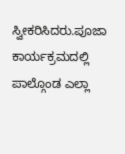ಸ್ವೀಕರಿಸಿದರು.ಪೂಜಾ ಕಾರ್ಯಕ್ರಮದಲ್ಲಿ ಪಾಲ್ಗೊಂಡ ಎಲ್ಲಾ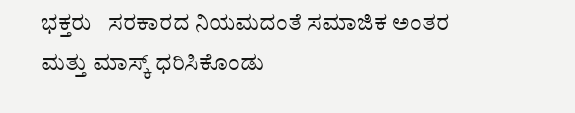ಭಕ್ತರು   ಸರಕಾರದ ನಿಯಮದಂತೆ ಸಮಾಜಿಕ ಅಂತರ ಮತ್ತು ಮಾಸ್ಕ್ ಧರಿಸಿಕೊಂಡು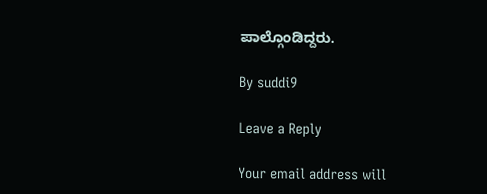ಪಾಲ್ಗೊಂಡಿದ್ದರು.

By suddi9

Leave a Reply

Your email address will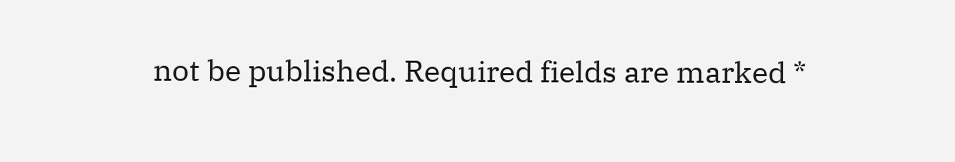not be published. Required fields are marked *